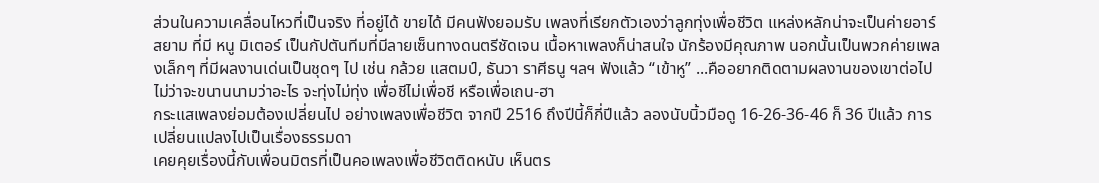ส่วนในความเคลื่อนไหวที่เป็นจริง ที่อยู่ได้ ขายได้ มีคนฟังยอมรับ เพลงที่เรียกตัวเองว่าลูกทุ่งเพื่อชีวิต แหล่งหลักน่าจะเป็นค่ายอาร์สยาม ที่มี หนู มิเตอร์ เป็นกัปตันทีมที่มีลายเซ็นทางดนตรีชัดเจน เนื้อหาเพลงก็น่าสนใจ นักร้องมีคุณภาพ นอกนั้นเป็นพวกค่ายเพลงเล็กๆ ที่มีผลงานเด่นเป็นชุดๆ ไป เช่น กล้วย แสตมป์, ธันวา ราศีธนู ฯลฯ ฟังแล้ว “เข้าหู” ...คืออยากติดตามผลงานของเขาต่อไป ไม่ว่าจะขนานนามว่าอะไร จะทุ่งไม่ทุ่ง เพื่อชีไม่เพื่อชี หรือเพื่อเถน-ฮา
กระแสเพลงย่อมต้องเปลี่ยนไป อย่างเพลงเพื่อชีวิต จากปี 2516 ถึงปีนี้ก็กี่ปีแล้ว ลองนับนิ้วมือดู 16-26-36-46 ก็ 36 ปีแล้ว การเปลี่ยนแปลงไปเป็นเรื่องธรรมดา
เคยคุยเรื่องนี้กับเพื่อนมิตรที่เป็นคอเพลงเพื่อชีวิตติดหนับ เห็นตร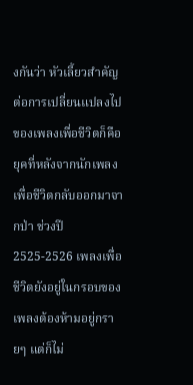งกันว่า หัวเลี้ยวสำคัญต่อการเปลี่ยนแปลงไปของเพลงเพื่อชีวิตก็คือ ยุคที่หลังจากนักเพลงเพื่อชีวิตกลับออกมาจากป่า ช่วงปี 2525-2526 เพลงเพื่อชีวิตยังอยู่ในกรอบของเพลงต้องห้ามอยู่กรายๆ แต่ก็ไม่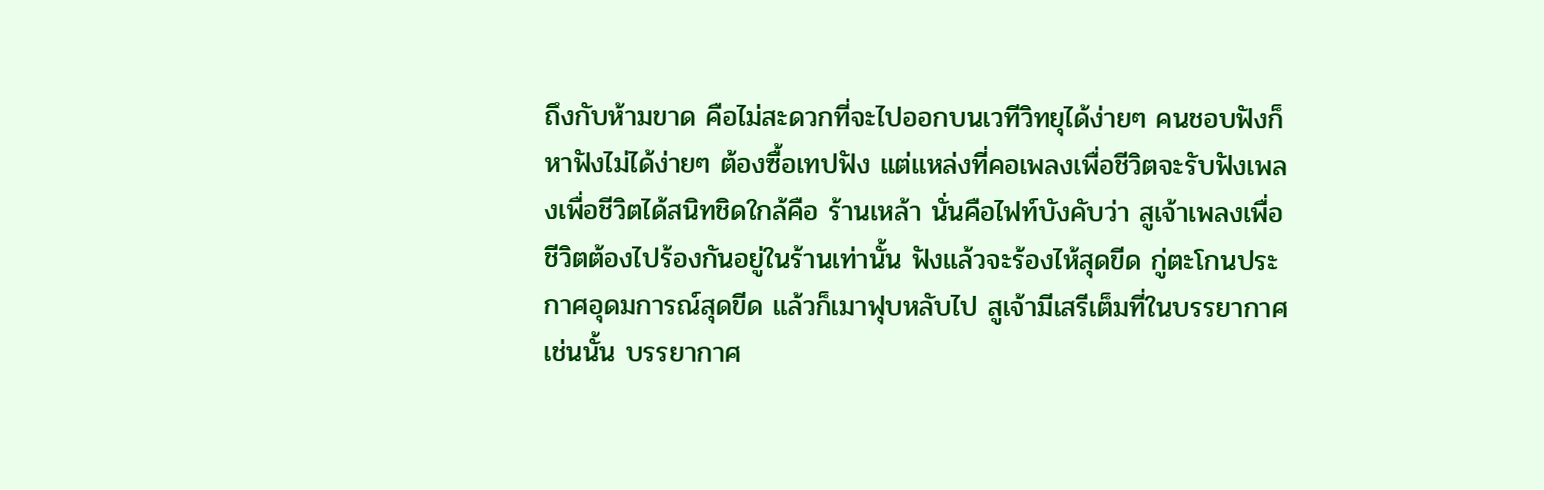ถึงกับห้ามขาด คือไม่สะดวกที่จะไปออกบนเวทีวิทยุได้ง่ายๆ คนชอบฟังก็หาฟังไม่ได้ง่ายๆ ต้องซื้อเทปฟัง แต่แหล่งที่คอเพลงเพื่อชีวิตจะรับฟังเพลงเพื่อชีวิตได้สนิทชิดใกล้คือ ร้านเหล้า นั่นคือไฟท์บังคับว่า สูเจ้าเพลงเพื่อชีวิตต้องไปร้องกันอยู่ในร้านเท่านั้น ฟังแล้วจะร้องไห้สุดขีด กู่ตะโกนประกาศอุดมการณ์สุดขีด แล้วก็เมาฟุบหลับไป สูเจ้ามีเสรีเต็มที่ในบรรยากาศเช่นนั้น บรรยากาศ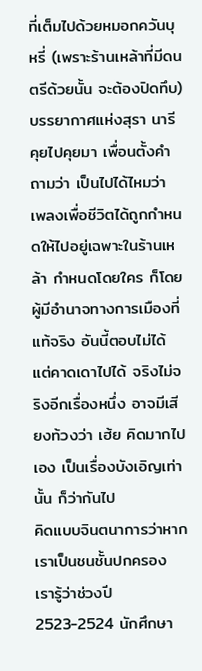ที่เต็มไปด้วยหมอกควันบุหรี่ (เพราะร้านเหล้าที่มีดนตรีด้วยนั้น จะต้องปิดทึบ) บรรยากาศแห่งสุรา นารี
คุยไปคุยมา เพื่อนตั้งคำถามว่า เป็นไปได้ไหมว่า เพลงเพื่อชีวิตได้ถูกกำหนดให้ไปอยู่เฉพาะในร้านเหล้า กำหนดโดยใคร ก็โดยผู้มีอำนาจทางการเมืองที่แท้จริง อันนี้ตอบไม่ได้ แต่คาดเดาไปได้ จริงไม่จริงอีกเรื่องหนึ่ง อาจมีเสียงท้วงว่า เฮ้ย คิดมากไปเอง เป็นเรื่องบังเอิญเท่านั้น ก็ว่ากันไป
คิดแบบจินตนาการว่าหากเราเป็นชนชั้นปกครอง เรารู้ว่าช่วงปี 2523-2524 นักศึกษา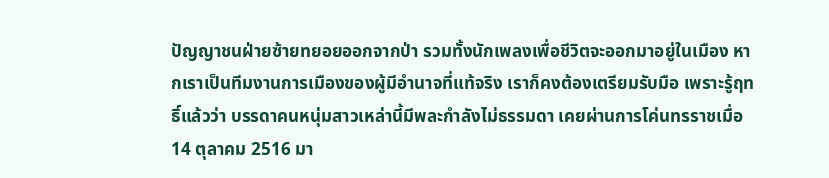ปัญญาชนฝ่ายซ้ายทยอยออกจากป่า รวมทั้งนักเพลงเพื่อชีวิตจะออกมาอยู่ในเมือง หากเราเป็นทีมงานการเมืองของผู้มีอำนาจที่แท้จริง เราก็คงต้องเตรียมรับมือ เพราะรู้ฤทธิ์แล้วว่า บรรดาคนหนุ่มสาวเหล่านี้มีพละกำลังไม่ธรรมดา เคยผ่านการโค่นทรราชเมื่อ 14 ตุลาคม 2516 มา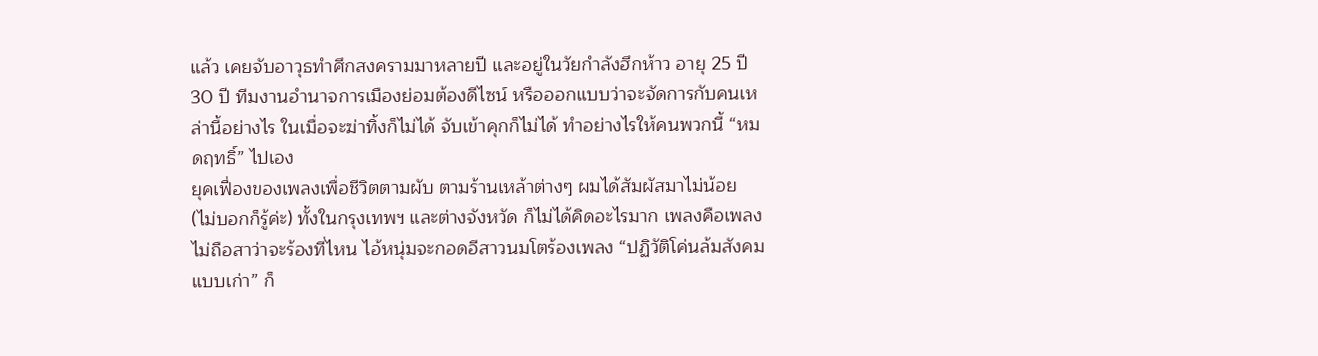แล้ว เคยจับอาวุธทำศึกสงครามมาหลายปี และอยู่ในวัยกำลังฮึกห้าว อายุ 25 ปี 30 ปี ทีมงานอำนาจการเมืองย่อมต้องดีไซน์ หรือออกแบบว่าจะจัดการกับคนเหล่านี้อย่างไร ในเมื่อจะฆ่าทิ้งก็ไม่ได้ จับเข้าคุกก็ไม่ได้ ทำอย่างไรให้คนพวกนี้ “หมดฤทธิ์” ไปเอง
ยุคเฟื่องของเพลงเพื่อชีวิตตามผับ ตามร้านเหล้าต่างๆ ผมได้สัมผัสมาไม่น้อย (ไม่บอกก็รู้ค่ะ) ทั้งในกรุงเทพฯ และต่างจังหวัด ก็ไม่ได้คิดอะไรมาก เพลงคือเพลง ไม่ถือสาว่าจะร้องที่ไหน ไอ้หนุ่มจะกอดอีสาวนมโตร้องเพลง “ปฏิวัติโค่นล้มสังคมแบบเก่า” ก็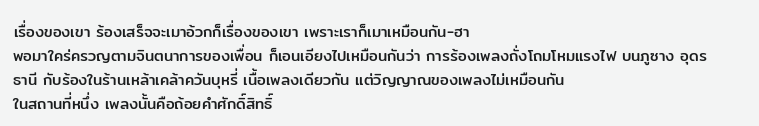เรื่องของเขา ร้องเสร็จจะเมาอ้วกก็เรื่องของเขา เพราะเราก็เมาเหมือนกัน-ฮา
พอมาใคร่ครวญตามจินตนาการของเพื่อน ก็เอนเอียงไปเหมือนกันว่า การร้องเพลงถั่งโถมโหมแรงไฟ บนภูซาง อุดรธานี กับร้องในร้านเหล้าเคล้าควันบุหรี่ เนื้อเพลงเดียวกัน แต่วิญญาณของเพลงไม่เหมือนกัน
ในสถานที่หนึ่ง เพลงนั้นคือถ้อยคำศักดิ์สิทธิ์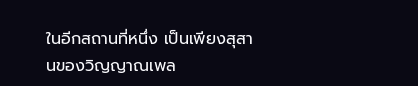ในอีกสถานที่หนึ่ง เป็นเพียงสุสานของวิญญาณเพล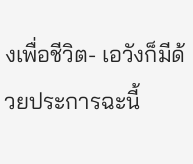งเพื่อชีวิต- เอวังก็มีด้วยประการฉะนี้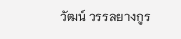วัฒน์ วรรลยางกูร